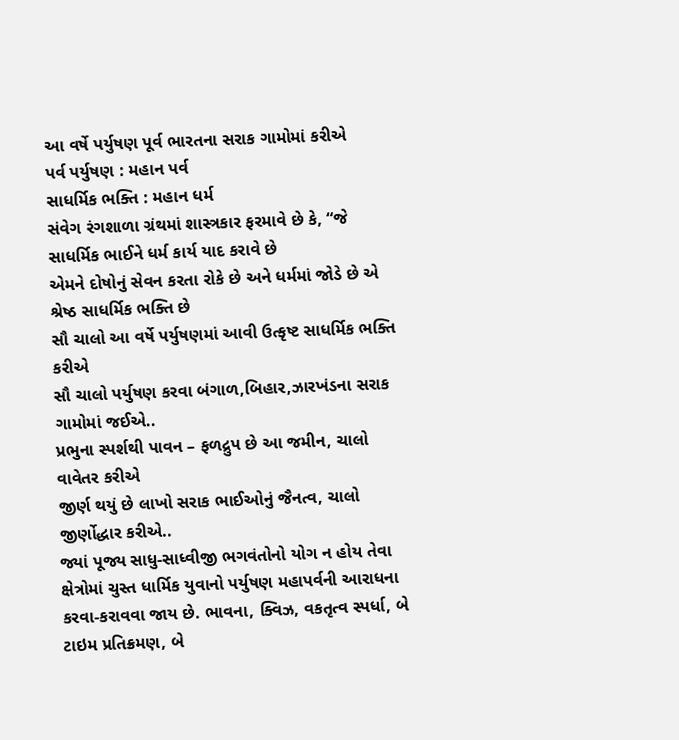આ વર્ષે પર્યુષણ પૂર્વ ભારતના સરાક ગામોમાં કરીએ
પર્વ પર્યુષણ : મહાન પર્વ
સાધર્મિક ભક્તિ : મહાન ધર્મ
સંવેગ રંગશાળા ગ્રંથમાં શાસ્ત્રકાર ફરમાવે છે કે, “જે સાધર્મિક ભાઈને ધર્મ કાર્ય યાદ કરાવે છે
એમને દોષોનું સેવન કરતા રોકે છે અને ધર્મમાં જોડે છે એ શ્રેષ્ઠ સાધર્મિક ભક્તિ છે
સૌ ચાલો આ વર્ષે પર્યુષણમાં આવી ઉત્કૃષ્ટ સાધર્મિક ભક્તિ કરીએ
સૌ ચાલો પર્યુષણ કરવા બંગાળ,બિહાર,ઝારખંડના સરાક ગામોમાં જઈએ..
પ્રભુના સ્પર્શથી પાવન – ફળદ્રુપ છે આ જમીન, ચાલો વાવેતર કરીએ
જીર્ણ થયું છે લાખો સરાક ભાઈઓનું જૈનત્વ, ચાલો જીર્ણોદ્ધાર કરીએ..
જ્યાં પૂજ્ય સાધુ-સાધ્વીજી ભગવંતોનો યોગ ન હોય તેવા ક્ષેત્રોમાં ચુસ્ત ધાર્મિક યુવાનો પર્યુષણ મહાપર્વની આરાધના કરવા-કરાવવા જાય છે. ભાવના, ક્વિઝ, વકતૃત્વ સ્પર્ધા, બે ટાઇમ પ્રતિક્રમણ, બે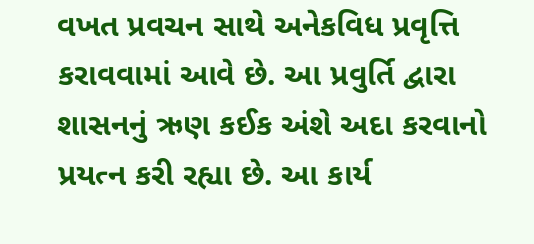વખત પ્રવચન સાથે અનેકવિધ પ્રવૃત્તિ કરાવવામાં આવે છે. આ પ્રવુર્તિ દ્વારા શાસનનું ઋણ કઈક અંશે અદા કરવાનો પ્રયત્ન કરી રહ્યા છે. આ કાર્ય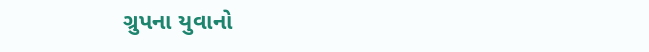ગ્રુપના યુવાનો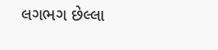લગભગ છેલ્લા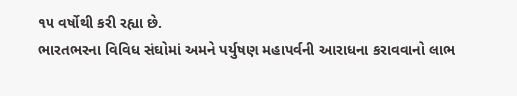૧૫ વર્ષોથી કરી રહ્યા છે.
ભારતભરના વિવિધ સંઘોમાં અમને પર્યુષણ મહાપર્વની આરાધના કરાવવાનો લાભ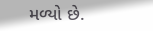મળ્યો છે.